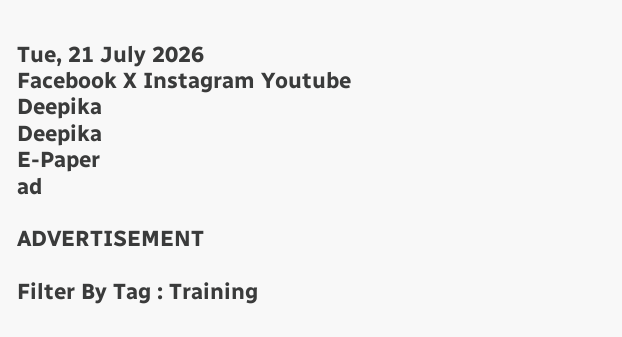Tue, 21 July 2026
Facebook X Instagram Youtube
Deepika
Deepika
E-Paper
ad

ADVERTISEMENT

Filter By Tag : Training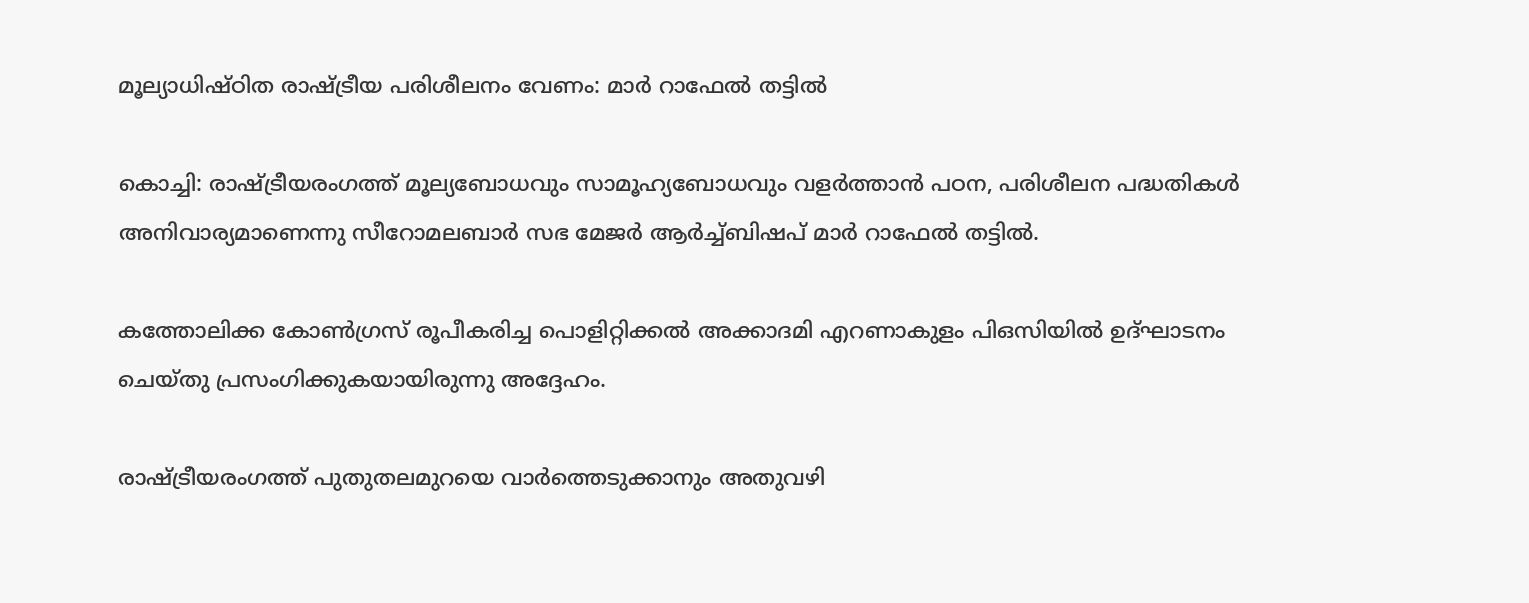മൂല്യാധിഷ്ഠിത രാഷ്‌ട്രീയ പരിശീലനം വേണം: മാർ റാഫേൽ തട്ടിൽ

കൊച്ചി: രാഷ്‌ട്രീയരംഗത്ത് മൂല്യബോധവും സാമൂഹ്യബോധവും വളർത്താൻ പഠന, പരിശീലന പദ്ധതികൾ അനിവാര്യമാണെന്നു സീറോമലബാർ സഭ മേജർ ആർച്ച്ബിഷപ് മാർ റാഫേൽ തട്ടിൽ.

കത്തോലിക്ക കോൺഗ്രസ്‌ രൂപീകരിച്ച പൊളിറ്റിക്കൽ അക്കാദമി എറണാകുളം പിഒസിയിൽ ഉദ്ഘാടനം ചെയ്തു പ്രസംഗിക്കുകയായിരുന്നു അദ്ദേഹം.

രാഷ്‌ട്രീയരംഗത്ത് പുതുതലമുറയെ വാർത്തെടുക്കാനും അതുവഴി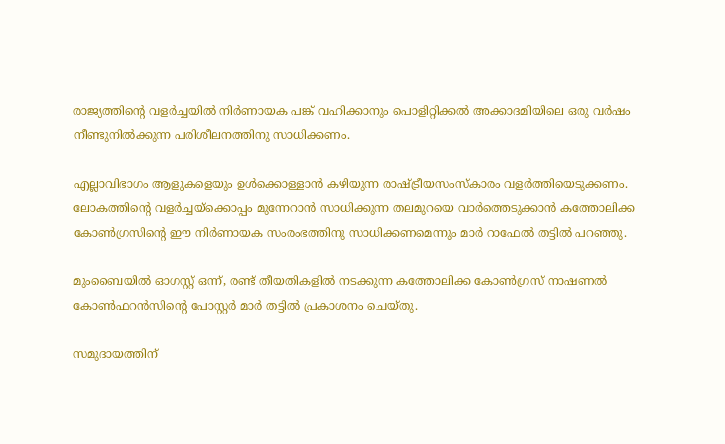രാജ്യത്തിന്‍റെ വളർച്ചയിൽ നിർണായക പങ്ക് വഹിക്കാനും പൊളിറ്റിക്കൽ അക്കാദമിയിലെ ഒരു വർഷം നീണ്ടുനിൽക്കുന്ന പരിശീലനത്തിനു സാധിക്കണം.

എല്ലാവിഭാഗം ആളുകളെയും ഉൾക്കൊള്ളാൻ കഴിയുന്ന രാഷ്‌ട്രീയസംസ്കാരം വളർത്തിയെടുക്കണം. ലോകത്തിന്‍റെ വളർച്ചയ്ക്കൊപ്പം മുന്നേറാൻ സാധിക്കുന്ന തലമുറയെ വാർത്തെടുക്കാൻ കത്തോലിക്ക കോൺഗ്രസിന്‍റെ ഈ നിർണായക സംരംഭത്തിനു സാധിക്കണമെന്നും മാർ റാഫേൽ തട്ടിൽ പറഞ്ഞു.

മുംബൈയിൽ ഓഗസ്റ്റ് ഒന്ന്, രണ്ട് തീയതികളിൽ നടക്കുന്ന കത്തോലിക്ക കോൺഗ്രസ് നാഷണൽ കോൺഫറൻസിന്‍റെ പോസ്റ്റർ മാർ തട്ടിൽ പ്രകാശനം ചെയ്തു.

സമുദായത്തിന്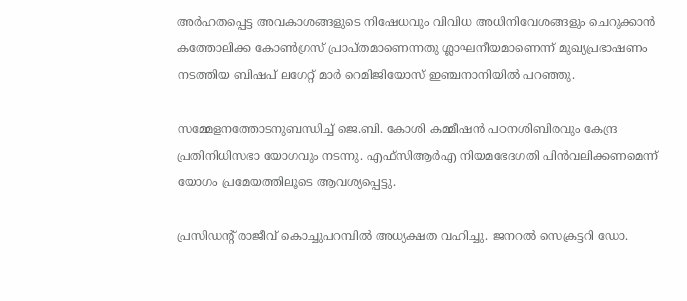അർഹതപ്പെട്ട അവകാശങ്ങളുടെ നിഷേധവും വിവിധ അധിനിവേശങ്ങളും ചെറുക്കാൻ കത്തോലിക്ക കോൺഗ്രസ് പ്രാപ്തമാണെന്നതു ശ്ലാഘനീയമാണെന്ന് മുഖ്യപ്രഭാഷണം നടത്തിയ ബിഷപ് ലഗേറ്റ് മാർ റെമിജിയോസ് ഇഞ്ചനാനിയിൽ പറഞ്ഞു.

സമ്മേളനത്തോടനുബന്ധിച്ച് ജെ.ബി. കോശി കമ്മീഷൻ പഠനശിബിരവും കേന്ദ്ര പ്രതിനിധിസഭാ യോഗവും നടന്നു. എഫ്സിആർഎ നിയമഭേദഗതി പിൻവലിക്കണമെന്ന് യോഗം പ്രമേയത്തിലൂടെ ആവശ്യപ്പെട്ടു.

പ്രസിഡന്‍റ് രാജീവ് കൊച്ചുപറമ്പിൽ അധ്യക്ഷത വഹിച്ചു. ജനറൽ സെക്രട്ടറി ഡോ.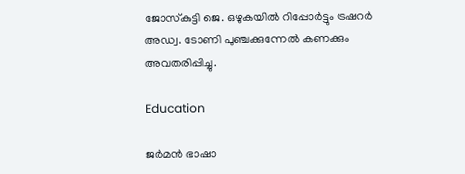ജോസ്‌കുട്ടി ജെ. ഒഴുകയിൽ റിപ്പോർട്ടും ട്രഷറർ അഡ്വ. ടോണി പുഞ്ചക്കുന്നേൽ കണക്കും അവതരിപ്പിച്ചു.

Education

ജര്‍മന്‍ ഭാഷാ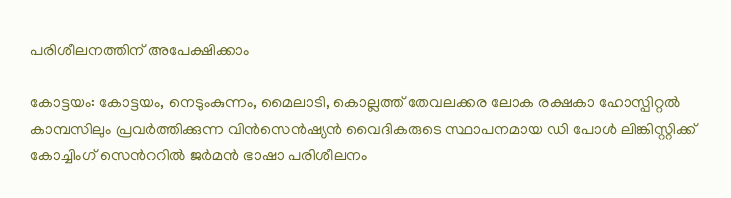പരിശീലനത്തിന് അപേക്ഷിക്കാം

കോട്ടയം: കോട്ടയം, നെടുംകുന്നം, മൈലാടി, കൊല്ലത്ത് തേവലക്കര ലോക രക്ഷകാ ഹോസ്പിറ്റല്‍ കാമ്പസിലും പ്രവര്‍ത്തിക്കുന്ന വിന്‍സെന്‍ഷ്യന്‍ വൈദികരുടെ സ്ഥാപനമായ ഡി പോള്‍ ലിങ്കിസ്റ്റിക്ക് കോച്ചിംഗ് സെന്‍ററില്‍ ജര്‍മന്‍ ഭാഷാ പരിശീലനം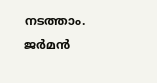നടത്താം. ജര്‍മന്‍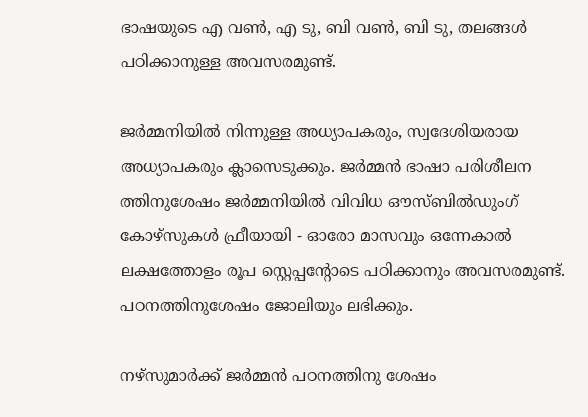ഭാഷയുടെ എ വണ്‍, എ ടു, ബി വണ്‍, ബി ടു, തലങ്ങള്‍ പഠിക്കാനുള്ള അവസരമുണ്ട്.

ജര്‍മ്മനിയില്‍ നിന്നുള്ള അധ്യാപകരും, സ്വദേശിയരായ അധ്യാപകരും ക്ലാസെടുക്കും. ജര്‍മ്മന്‍ ഭാഷാ പരിശീലന ത്തിനുശേഷം ജര്‍മ്മനിയില്‍ വിവിധ ഔസ്ബില്‍ഡുംഗ് കോഴ്സുകള്‍ ഫ്രീയായി - ഓരോ മാസവും ഒന്നേകാല്‍ ലക്ഷത്തോളം രൂപ സ്റ്റെപ്പന്‍റോടെ പഠിക്കാനും അവസരമുണ്ട്. പഠനത്തിനുശേഷം ജോലിയും ലഭിക്കും.

നഴ്‌സുമാര്‍ക്ക് ജര്‍മ്മന്‍ പഠനത്തിനു ശേഷം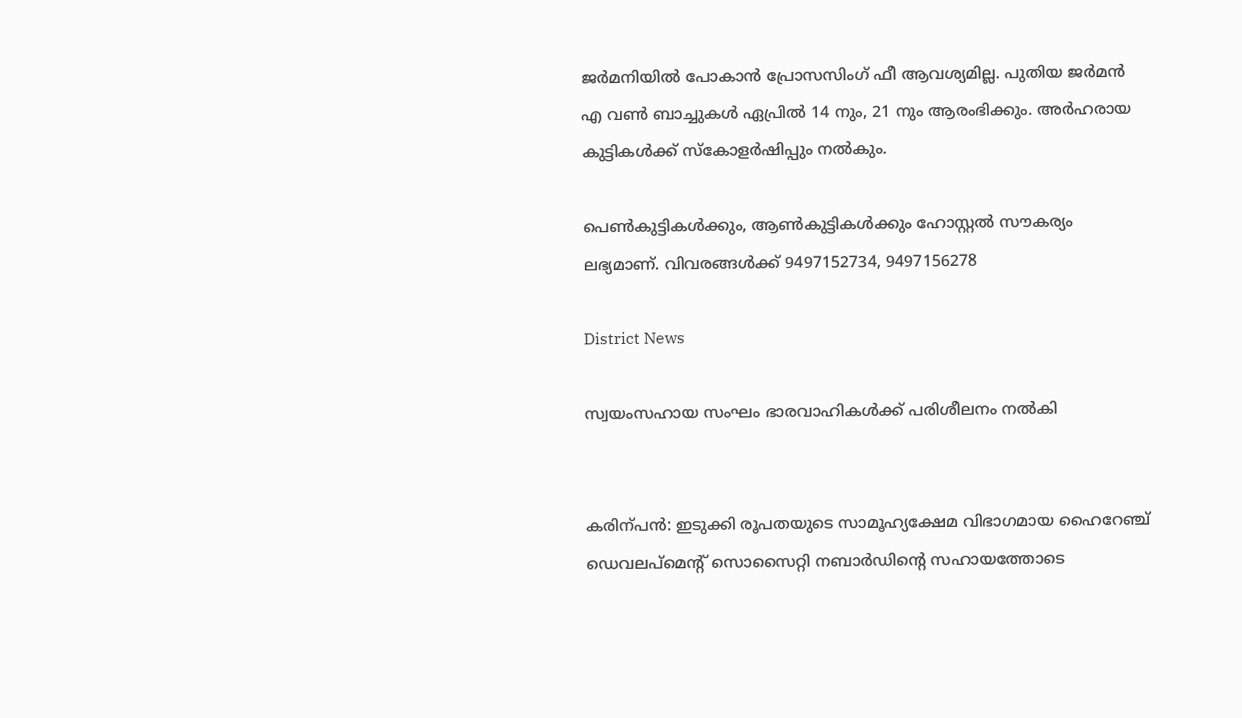ജര്‍മനിയില്‍ പോകാന്‍ പ്രോസസിംഗ് ഫീ ആവശ്യമില്ല. പുതിയ ജര്‍മന്‍ എ വണ്‍ ബാച്ചുകള്‍ ഏപ്രില്‍ 14 നും, 21 നും ആരംഭിക്കും. അര്‍ഹരായ കുട്ടികള്‍ക്ക് സ്‌കോളര്‍ഷിപ്പും നല്‍കും.

പെണ്‍കുട്ടികള്‍ക്കും, ആണ്‍കുട്ടികള്‍ക്കും ഹോസ്റ്റല്‍ സൗകര്യം ലഭ്യമാണ്. വിവരങ്ങള്‍ക്ക് 9497152734, 9497156278

District News

സ്വയംസഹായ സംഘം ഭാരവാഹികൾക്ക് പരിശീലനം നൽകി


കരിന്പൻ: ഇടുക്കി രൂപതയുടെ സാമൂഹ്യക്ഷേമ വിഭാഗമായ ഹൈറേഞ്ച് ഡെവലപ്മെന്‍റ് സൊസൈറ്റി നബാർഡിന്‍റെ സഹായത്തോടെ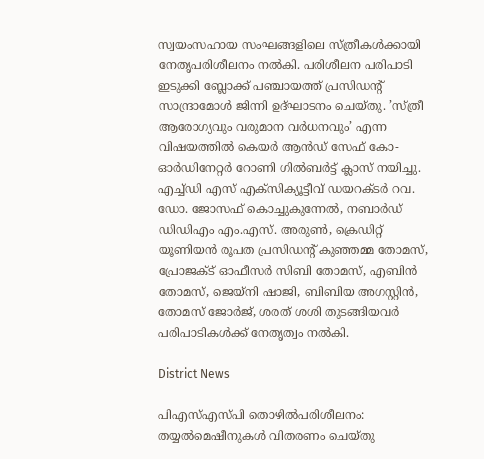സ്വയംസഹായ സംഘങ്ങളിലെ സ്ത്രീകൾക്കായി നേതൃപരിശീലനം നൽകി. പരിശീലന പരിപാടി ഇടുക്കി ബ്ലോക്ക് പഞ്ചായത്ത് പ്രസിഡന്‍റ് സാന്ദ്രാമോൾ ജിന്നി ഉദ്ഘാടനം ചെയ്തു. ’സ്ത്രീ ആരോഗ്യവും വരുമാന വർധനവും’ എന്ന വിഷയത്തിൽ കെയർ ആൻഡ് സേഫ് കോ-ഓർഡിനേറ്റർ റോണി ഗിൽബർട്ട് ക്ലാസ് നയിച്ചു.
എച്ച്ഡി എസ് എക്സിക്യൂട്ടീവ് ഡയറക്ടർ റവ. ഡോ. ജോസഫ് കൊച്ചുകുന്നേൽ, നബാർഡ് ഡിഡിഎം എം.എസ്. അരുണ്‍, ക്രെഡിറ്റ് യൂണിയൻ രൂപത പ്രസിഡന്‍റ് കുഞ്ഞമ്മ തോമസ്, പ്രോജക്ട് ഓഫീസർ സിബി തോമസ്, എബിൻ തോമസ്, ജെയ്നി ഷാജി, ബിബിയ അഗസ്റ്റിൻ, തോമസ് ജോർജ്, ശരത് ശശി തുടങ്ങിയവർ പരിപാടികൾക്ക് നേതൃത്വം നൽകി.

District News

പിഎസ്എസ്പി തൊഴിൽപരിശീലനം: തയ്യൽമെഷീനുകൾ വിതരണം ചെയ്തു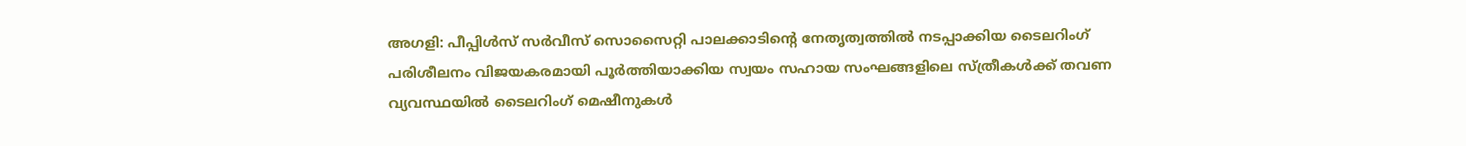അഗളി: പീപ്പിൾസ് സർവീസ് സൊസൈറ്റി പാലക്കാടിന്‍റെ നേതൃത്വത്തിൽ നടപ്പാക്കിയ ടൈലറിംഗ് പരിശീലനം വിജയകരമായി പൂർത്തിയാക്കിയ സ്വയം സഹായ സംഘങ്ങളിലെ സ്ത്രീകൾക്ക് തവണ വ്യവസ്ഥയിൽ ടൈലറിംഗ് മെഷീനുകൾ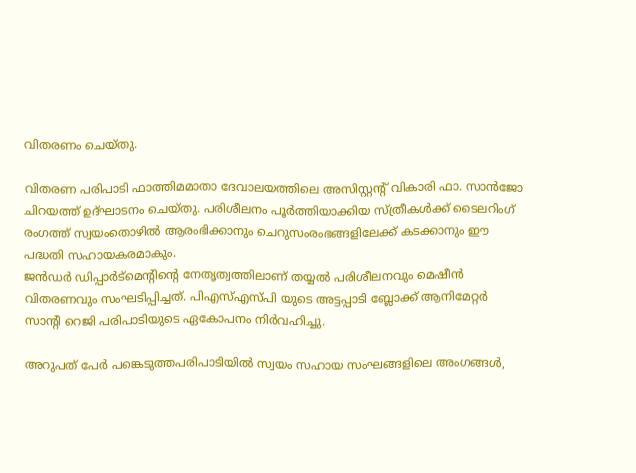വിതരണം ചെയ്തു.

വിതരണ പരിപാടി ഫാത്തിമമാതാ ദേവാലയത്തിലെ അസിസ്റ്റന്‍റ് വികാരി ഫാ. സാൻജോ ചിറയത്ത് ഉദ്ഘാടനം ചെയ്തു. പരിശീലനം പൂർത്തിയാക്കിയ സ്ത്രീകൾക്ക് ടൈലറിംഗ് രംഗത്ത് സ്വയംതൊഴിൽ ആരംഭിക്കാനും ചെറുസംരംഭങ്ങളിലേക്ക് കടക്കാനും ഈ പദ്ധതി സഹായകരമാകും.
ജൻഡർ ഡിപ്പാർട്മെന്‍റിന്‍റെ നേതൃത്വത്തിലാണ് തയ്യൽ പരിശീലനവും മെഷീൻ വിതരണവും സംഘടിപ്പിച്ചത്. പിഎസ്എസ്പി യുടെ അട്ടപ്പാടി ബ്ലോക്ക് ആനിമേറ്റർ സാന്‍റി റെജി പരിപാടിയുടെ ഏകോപനം നിർവഹിച്ചു.

അറുപത് പേർ പങ്കെടുത്തപരിപാടിയിൽ സ്വയം സഹായ സംഘങ്ങളിലെ അംഗങ്ങൾ,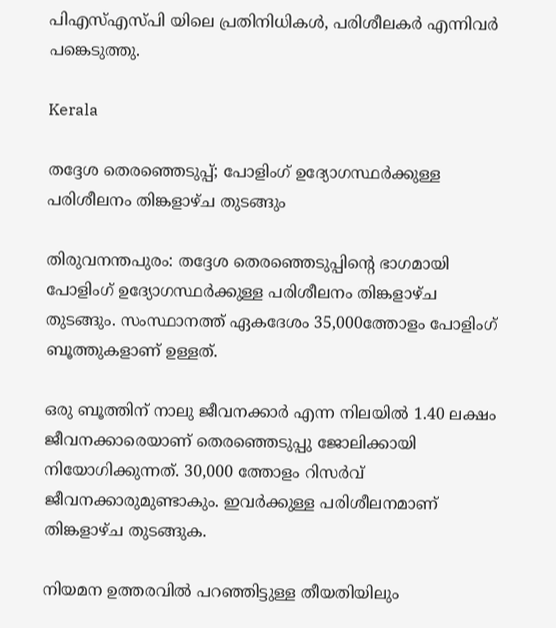പിഎസ്എസ്പി യിലെ പ്രതിനിധികൾ, പരിശീലകർ എന്നിവർ പങ്കെടുത്തു.

Kerala

തദ്ദേശ തെരഞ്ഞെടുപ്പ്; പോളിംഗ് ഉദ്യോഗസ്ഥർക്കുള്ള പരിശീലനം തിങ്കളാഴ്ച തുടങ്ങും

തിരുവനന്തപുരം: തദ്ദേശ തെരഞ്ഞെടുപ്പിന്‍റെ ഭാഗമായി പോളിംഗ് ഉദ്യോഗസ്ഥർക്കുള്ള പരിശീലനം തിങ്കളാഴ്ച തുടങ്ങും. സംസ്ഥാനത്ത് ഏകദേശം 35,000ത്തോളം പോളിംഗ് ബൂത്തുകളാണ് ഉള്ളത്.

ഒരു ബൂത്തിന് നാലു ജീവനക്കാർ എന്ന നിലയിൽ 1.40 ലക്ഷം ജീവനക്കാരെയാണ് തെരഞ്ഞെടുപ്പു ജോലിക്കായി നിയോഗിക്കുന്നത്. 30,000 ത്തോളം റിസർവ് ജീവനക്കാരുമുണ്ടാകും. ഇവർക്കുള്ള പരിശീലനമാണ് തിങ്കളാഴ്ച തുടങ്ങുക.

നിയമന ഉത്തരവിൽ പറഞ്ഞിട്ടുള്ള തീയതിയിലും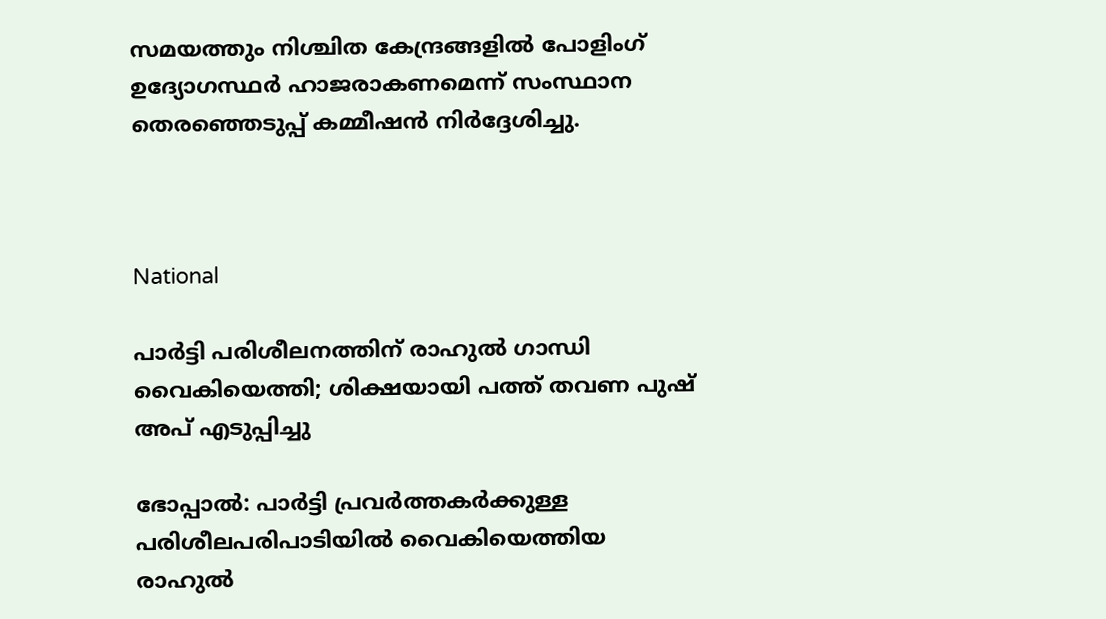സമയത്തും നിശ്ചിത കേന്ദ്രങ്ങളിൽ പോളിംഗ് ഉദ്യോഗസ്ഥർ ഹാജരാകണമെന്ന് സംസ്ഥാന തെരഞ്ഞെടുപ്പ് കമ്മീഷൻ നിർദ്ദേശിച്ചു.



National

പാർട്ടി പരിശീലനത്തിന് രാഹുൽ ഗാന്ധി വൈകിയെത്തി; ശിക്ഷയായി പത്ത് തവണ പുഷ് അപ് എടുപ്പിച്ചു

ഭോപ്പാൽ: പാർട്ടി പ്രവർത്തകർക്കുള്ള പരിശീലപരിപാടിയിൽ വൈകിയെത്തിയ രാഹുൽ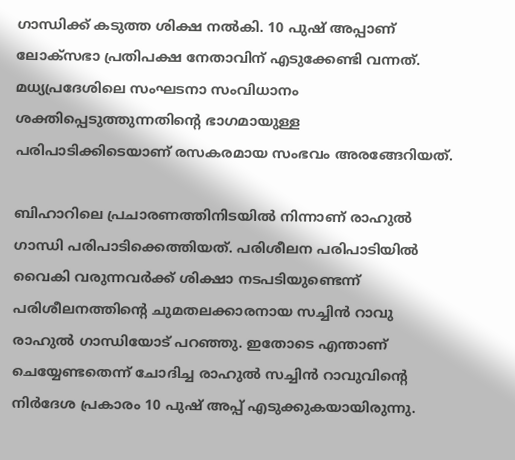ഗാന്ധിക്ക് കടുത്ത ശിക്ഷ നൽകി. 10 പുഷ് അപ്പാണ് ലോക്സഭാ പ്രതിപക്ഷ നേതാവിന് എടുക്കേണ്ടി വന്നത്. മധ്യപ്രദേശിലെ സംഘടനാ സംവിധാനം ശക്തിപ്പെടുത്തുന്നതിന്‍റെ ഭാഗമായുള്ള പരിപാടിക്കിടെയാണ് രസകരമായ സംഭവം അരങ്ങേറിയത്.

ബിഹാറിലെ പ്രചാരണത്തിനിടയിൽ നിന്നാണ് രാഹുൽ ഗാന്ധി പരിപാടിക്കെത്തിയത്. പരിശീലന പരിപാടിയിൽ വൈകി വരുന്നവർക്ക് ശിക്ഷാ നടപടിയുണ്ടെന്ന് പരിശീലനത്തിന്‍റെ ചുമതലക്കാരനായ സച്ചിൻ റാവു രാഹുൽ ഗാന്ധിയോട് പറഞ്ഞു. ഇതോടെ എന്താണ് ചെയ്യേണ്ടതെന്ന് ചോദിച്ച രാഹുൽ സച്ചിൻ റാവുവിന്‍റെ നിർദേശ പ്രകാരം 10 പുഷ് അപ്പ് എടുക്കുകയായിരുന്നു.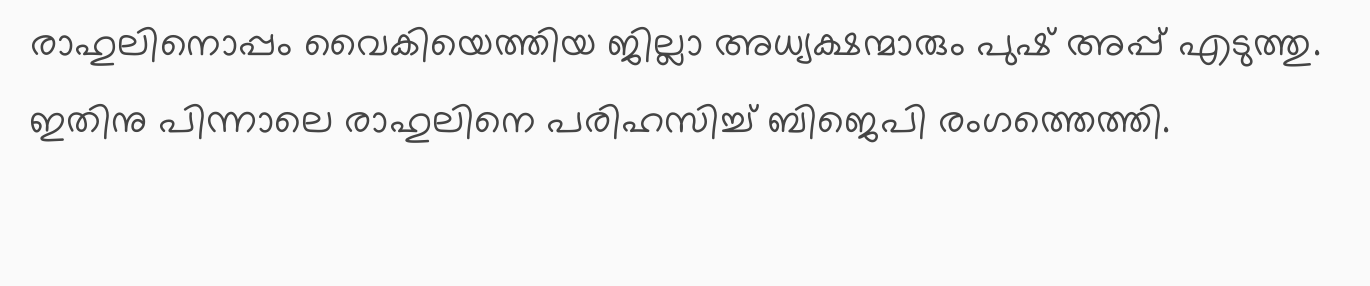രാഹുലിനൊപ്പം വൈകിയെത്തിയ ജില്ലാ അധ്യക്ഷന്മാരും പുഷ് അപ്പ് എടുത്തു. ഇതിനു പിന്നാലെ രാഹുലിനെ പരിഹസിച്ച് ബിജെപി രംഗത്തെത്തി.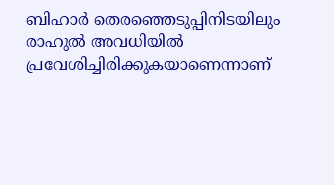ബിഹാർ തെരഞ്ഞെടുപ്പിനിടയിലും രാഹുൽ അവധിയിൽ പ്രവേശിച്ചിരിക്കുകയാണെന്നാണ്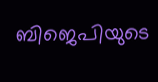ബിജെപിയുടെ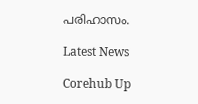പരിഹാസം.

Latest News

Corehub Up